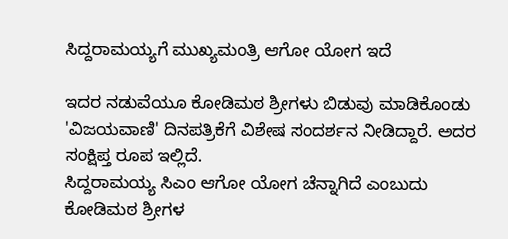ಸಿದ್ದರಾಮಯ್ಯಗೆ ಮುಖ್ಯಮಂತ್ರಿ ಆಗೋ ಯೋಗ ಇದೆ

ಇದರ ನಡುವೆಯೂ ಕೋಡಿಮಠ ಶ್ರೀಗಳು ಬಿಡುವು ಮಾಡಿಕೊಂಡು 'ವಿಜಯವಾಣಿ' ದಿನಪತ್ರಿಕೆಗೆ ವಿಶೇಷ ಸಂದರ್ಶನ ನೀಡಿದ್ದಾರೆ. ಅದರ ಸಂಕ್ಷಿಪ್ತ ರೂಪ ಇಲ್ಲಿದೆ.
ಸಿದ್ದರಾಮಯ್ಯ ಸಿಎಂ ಆಗೋ ಯೋಗ ಚೆನ್ನಾಗಿದೆ ಎಂಬುದು ಕೋಡಿಮಠ ಶ್ರೀಗಳ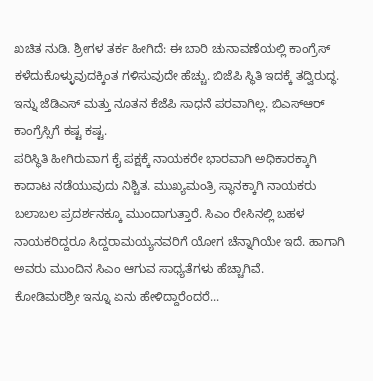ಖಚಿತ ನುಡಿ. ಶ್ರೀಗಳ ತರ್ಕ ಹೀಗಿದೆ: ಈ ಬಾರಿ ಚುನಾವಣೆಯಲ್ಲಿ ಕಾಂಗ್ರೆಸ್ ಕಳೆದುಕೊಳ್ಳುವುದಕ್ಕಿಂತ ಗಳಿಸುವುದೇ ಹೆಚ್ಚು. ಬಿಜೆಪಿ ಸ್ಥಿತಿ ಇದಕ್ಕೆ ತದ್ವಿರುದ್ಧ. ಇನ್ನು ಜೆಡಿಎಸ್ ಮತ್ತು ನೂತನ ಕೆಜೆಪಿ ಸಾಧನೆ ಪರವಾಗಿಲ್ಲ. ಬಿಎಸ್ಆರ್ ಕಾಂಗ್ರೆಸ್ಸಿಗೆ ಕಷ್ಟ ಕಷ್ಟ.
ಪರಿಸ್ಥಿತಿ ಹೀಗಿರುವಾಗ ಕೈ ಪಕ್ಷಕ್ಕೆ ನಾಯಕರೇ ಭಾರವಾಗಿ ಅಧಿಕಾರಕ್ಕಾಗಿ ಕಾದಾಟ ನಡೆಯುವುದು ನಿಶ್ಚಿತ. ಮುಖ್ಯಮಂತ್ರಿ ಸ್ಥಾನಕ್ಕಾಗಿ ನಾಯಕರು ಬಲಾಬಲ ಪ್ರದರ್ಶನಕ್ಕೂ ಮುಂದಾಗುತ್ತಾರೆ. ಸಿಎಂ ರೇಸಿನಲ್ಲಿ ಬಹಳ ನಾಯಕರಿದ್ದರೂ ಸಿದ್ದರಾಮಯ್ಯನವರಿಗೆ ಯೋಗ ಚೆನ್ನಾಗಿಯೇ ಇದೆ. ಹಾಗಾಗಿ ಅವರು ಮುಂದಿನ ಸಿಎಂ ಆಗುವ ಸಾಧ್ಯತೆಗಳು ಹೆಚ್ಚಾಗಿವೆ.
ಕೋಡಿಮಠಶ್ರೀ ಇನ್ನೂ ಏನು ಹೇಳಿದ್ದಾರೆಂದರೆ...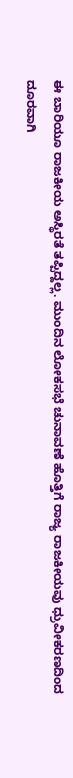ಈ ಬಾರಿಯೂ ರಾಜಕೀಯ ಅಸ್ಥಿರತೆ ತಪ್ಪಿದ್ದಲ್ಲ. ಮುಂದಿನ ಲೋಕಸಭೆ ಚುನಾವಣೆ ಹೊತ್ತಿಗೆ ರಾಜ್ಯ ರಾಜಕೀಯವು ಧ್ರುವೀಕರಣದಿಂದ ದೂರವಾಗಿ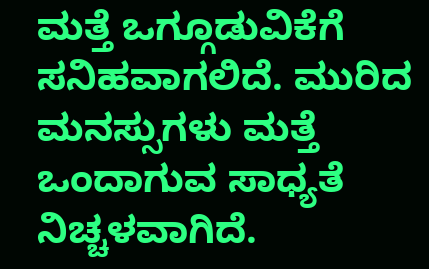ಮತ್ತೆ ಒಗ್ಗೂಡುವಿಕೆಗೆ ಸನಿಹವಾಗಲಿದೆ. ಮುರಿದ ಮನಸ್ಸುಗಳು ಮತ್ತೆ ಒಂದಾಗುವ ಸಾಧ್ಯತೆ ನಿಚ್ಚಳವಾಗಿದೆ.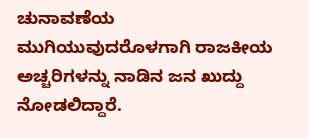ಚುನಾವಣೆಯ ಮುಗಿಯುವುದರೊಳಗಾಗಿ ರಾಜಕೀಯ ಅಚ್ಚರಿಗಳನ್ನು ನಾಡಿನ ಜನ ಖುದ್ದು ನೋಡಲಿದ್ದಾರೆ.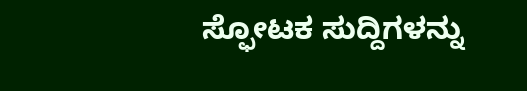ಸ್ಫೋಟಕ ಸುದ್ದಿಗಳನ್ನು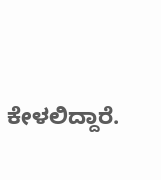ಕೇಳಲಿದ್ದಾರೆ.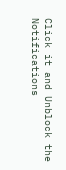Click it and Unblock the Notifications